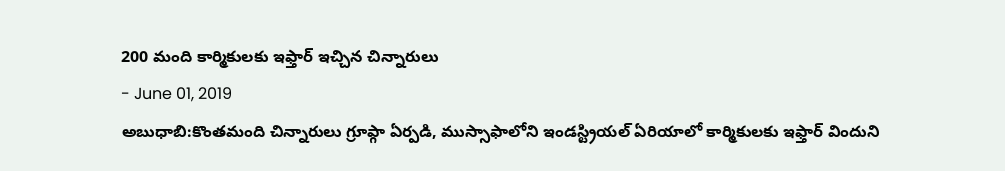200 మంది కార్మికులకు ఇఫ్తార్ ఇచ్చిన చిన్నారులు
- June 01, 2019
అబుధాబి:కొంతమంది చిన్నారులు గ్రూప్గా ఏర్పడి, ముస్సాఫాలోని ఇండస్ట్రియల్ ఏరియాలో కార్మికులకు ఇఫ్తార్ విందుని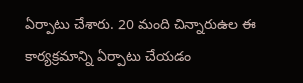ఏర్పాటు చేశారు. 20 మంది చిన్నారుఉల ఈ కార్యక్రమాన్ని ఏర్పాటు చేయడం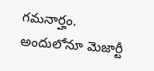గమనార్హం. అందులోనూ మెజార్టీ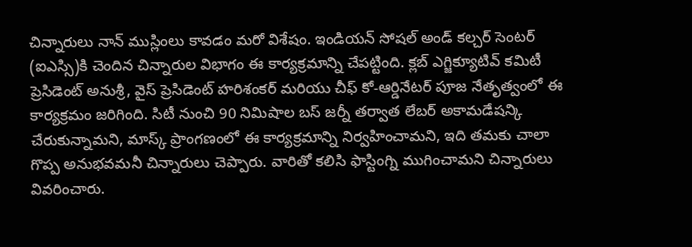చిన్నారులు నాన్ ముస్లింలు కావడం మరో విశేషం. ఇండియన్ సోషల్ అండ్ కల్చర్ సెంటర్ (ఐఎస్సి)కి చెందిన చిన్నారుల విభాగం ఈ కార్యక్రమాన్ని చేపట్టింది. క్లబ్ ఎగ్జిక్యూటివ్ కమిటీ ప్రెసిడెంట్ అనుశ్రీ, వైస్ ప్రెసిడెంట్ హరిశంకర్ మరియు చీఫ్ కో-ఆర్డినేటర్ పూజ నేతృత్వంలో ఈ కార్యక్రమం జరిగింది. సిటీ నుంచి 90 నిమిషాల బస్ జర్నీ తర్వాత లేబర్ అకామడేషన్కి చేరుకున్నామని, మాస్క్ ప్రాంగణంలో ఈ కార్యక్రమాన్ని నిర్వహించామని, ఇది తమకు చాలా గొప్ప అనుభవమనీ చిన్నారులు చెప్పారు. వారితో కలిసి ఫాస్టింగ్ని ముగించామని చిన్నారులు వివరించారు.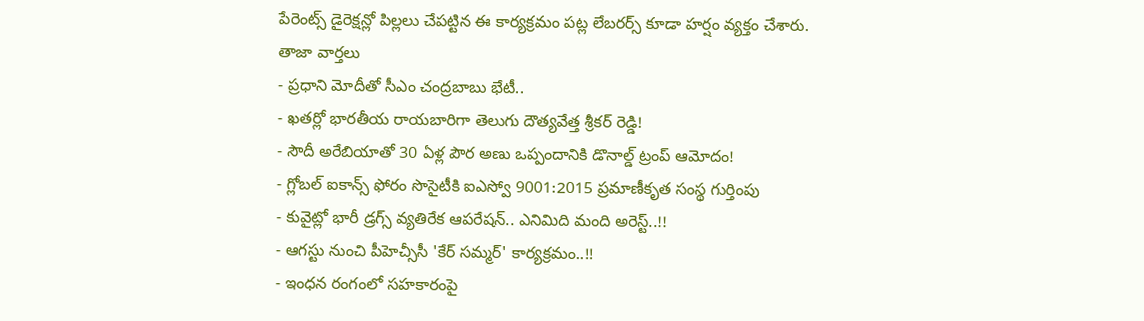పేరెంట్స్ డైరెక్షన్లో పిల్లలు చేపట్టిన ఈ కార్యక్రమం పట్ల లేబరర్స్ కూడా హర్షం వ్యక్తం చేశారు.
తాజా వార్తలు
- ప్రధాని మోదీతో సీఎం చంద్రబాబు భేటీ..
- ఖతర్లో భారతీయ రాయబారిగా తెలుగు దౌత్యవేత్త శ్రీకర్ రెడ్డి!
- సౌదీ అరేబియాతో 30 ఏళ్ల పౌర అణు ఒప్పందానికి డొనాల్డ్ ట్రంప్ ఆమోదం!
- గ్లోబల్ ఐకాన్స్ ఫోరం సొసైటీకి ఐఎస్వో 9001:2015 ప్రమాణీకృత సంస్థ గుర్తింపు
- కువైట్లో భారీ డ్రగ్స్ వ్యతిరేక ఆపరేషన్.. ఎనిమిది మంది అరెస్ట్..!!
- ఆగస్టు నుంచి పీహెచ్సీసీ 'కేర్ సమ్మర్' కార్యక్రమం..!!
- ఇంధన రంగంలో సహకారంపై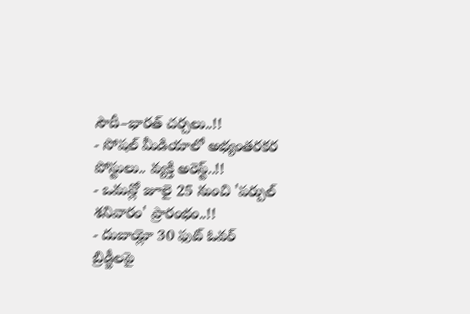సౌదీ–భారత్ చర్చలు..!!
- సోషల్ మీడియాలో అభ్యంతరకర పోస్టులు.. వ్యక్తి అరెస్ట్..!!
- ఒమన్లో జూలై 25 నుంచి 'పర్పుల్ శనివారం' ప్రారంభం..!!
- దుబాయ్లో 30 ఫుట్ ఓవర్ బ్రిడ్జీలపై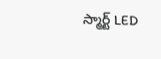స్మార్ట్ LED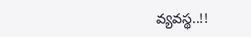వ్యవస్థ..!!